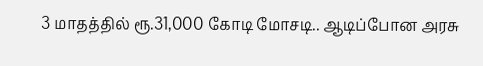3 மாதத்தில் ரூ.31,000 கோடி மோசடி.. ஆடிப்போன அரசு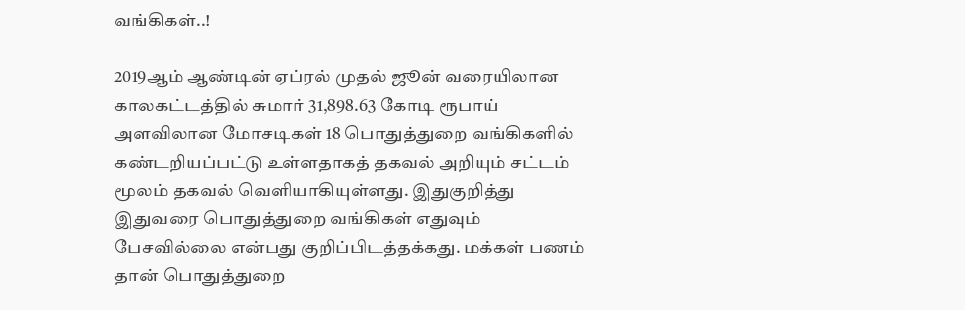வங்கிகள்..!

2019ஆம் ஆண்டின் ஏப்ரல் முதல் ஜூன் வரையிலான காலகட்டத்தில் சுமார் 31,898.63 கோடி ரூபாய் அளவிலான மோசடிகள் 18 பொதுத்துறை வங்கிகளில் கண்டறியப்பட்டு உள்ளதாகத் தகவல் அறியும் சட்டம் மூலம் தகவல் வெளியாகியுள்ளது. இதுகுறித்து இதுவரை பொதுத்துறை வங்கிகள் எதுவும் பேசவில்லை என்பது குறிப்பிடத்தக்கது. மக்கள் பணம் தான் பொதுத்துறை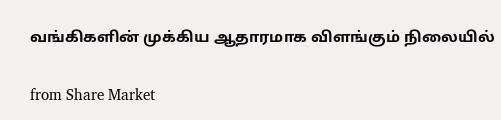வங்கிகளின் முக்கிய ஆதாரமாக விளங்கும் நிலையில்

from Share Market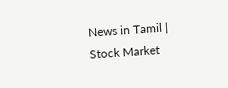News in Tamil | Stock Market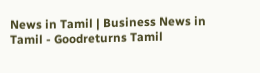News in Tamil | Business News in Tamil - Goodreturns Tamil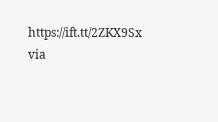https://ift.tt/2ZKX9Sx
via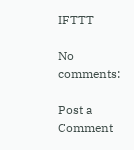IFTTT

No comments:

Post a Comment